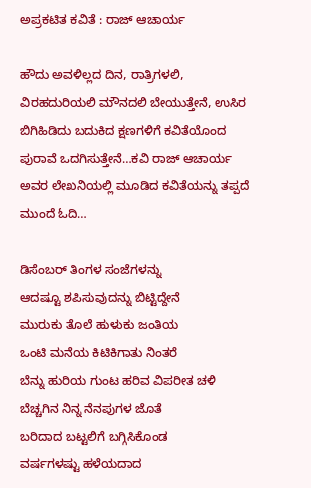ಅಪ್ರಕಟಿತ ಕವಿತೆ : ರಾಜ್ ಆಚಾರ್ಯ

ಹೌದು ಅವಳಿಲ್ಲದ ದಿನ, ರಾತ್ರಿಗಳಲಿ, ವಿರಹದುರಿಯಲಿ ಮೌನದಲಿ ಬೇಯುತ್ತೇನೆ, ಉಸಿರ ಬಿಗಿಹಿಡಿದು ಬದುಕಿದ ಕ್ಷಣಗಳಿಗೆ ಕವಿತೆಯೊಂದ ಪುರಾವೆ ಒದಗಿಸುತ್ತೇನೆ…ಕವಿ ರಾಜ್ ಆಚಾರ್ಯ ಅವರ ಲೇಖನಿಯಲ್ಲಿ ಮೂಡಿದ ಕವಿತೆಯನ್ನು ತಪ್ಪದೆ ಮುಂದೆ ಓದಿ…

ಡಿಸೆಂಬರ್ ತಿಂಗಳ ಸಂಜೆಗಳನ್ನು
ಆದಷ್ಟೂ ಶಪಿಸುವುದನ್ನು ಬಿಟ್ಟಿದ್ದೇನೆ
ಮುರುಕು ತೊಲೆ ಹುಳುಕು ಜಂತಿಯ
ಒಂಟಿ ಮನೆಯ ಕಿಟಿಕಿಗಾತು ನಿಂತರೆ
ಬೆನ್ನು ಹುರಿಯ ಗುಂಟ ಹರಿವ ವಿಪರೀತ ಚಳಿ
ಬೆಚ್ಚಗಿನ ನಿನ್ನ ನೆನಪುಗಳ ಜೊತೆ
ಬರಿದಾದ ಬಟ್ಟಲಿಗೆ ಬಗ್ಗಿಸಿಕೊಂಡ
ವರ್ಷಗಳಷ್ಟು ಹಳೆಯದಾದ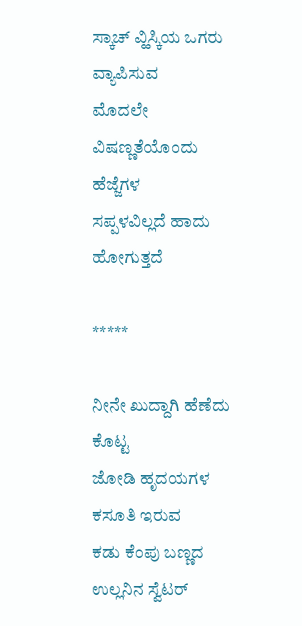ಸ್ಕಾಚ್ ವ್ಹಿಸ್ಕಿಯ ಒಗರು ವ್ಯಾಪಿಸುವ
ಮೊದಲೇ ವಿಷಣ್ಣತೆಯೊಂದು ಹೆಜ್ಜೆಗಳ
ಸಪ್ಪಳವಿಲ್ಲದೆ ಹಾದು ಹೋಗುತ್ತದೆ

*****

ನೀನೇ ಖುದ್ದಾಗಿ ಹೆಣೆದು ಕೊಟ್ಟ
ಜೋಡಿ ಹೃದಯಗಳ ಕಸೂತಿ ಇರುವ
ಕಡು ಕೆಂಪು ಬಣ್ಣದ ಉಲ್ಲನಿನ ಸ್ವೆಟರ್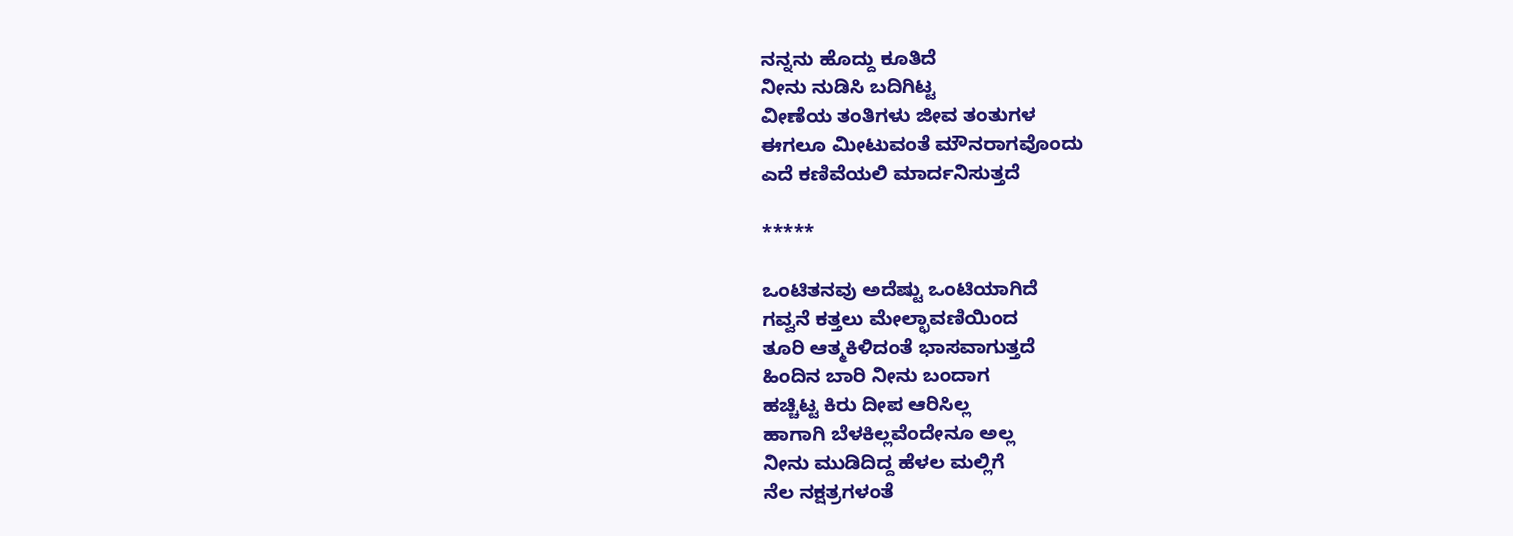ನನ್ನನು ಹೊದ್ದು ಕೂತಿದೆ
ನೀನು ನುಡಿಸಿ ಬದಿಗಿಟ್ಟ
ವೀಣೆಯ ತಂತಿಗಳು ಜೀವ ತಂತುಗಳ
ಈಗಲೂ ಮೀಟುವಂತೆ ಮೌನರಾಗವೊಂದು
ಎದೆ ಕಣಿವೆಯಲಿ ಮಾರ್ದನಿಸುತ್ತದೆ

*****

ಒಂಟಿತನವು ಅದೆಷ್ಟು ಒಂಟಿಯಾಗಿದೆ
ಗವ್ವನೆ ಕತ್ತಲು ಮೇಲ್ಛಾವಣಿಯಿಂದ
ತೂರಿ ಆತ್ಮಕಿಳಿದಂತೆ ಭಾಸವಾಗುತ್ತದೆ
ಹಿಂದಿನ ಬಾರಿ ನೀನು ಬಂದಾಗ
ಹಚ್ಚಿಟ್ಟ ಕಿರು ದೀಪ ಆರಿಸಿಲ್ಲ
ಹಾಗಾಗಿ ಬೆಳಕಿಲ್ಲವೆಂದೇನೂ ಅಲ್ಲ
ನೀನು ಮುಡಿದಿದ್ದ ಹೆಳಲ ಮಲ್ಲಿಗೆ
ನೆಲ ನಕ್ಷತ್ರಗಳಂತೆ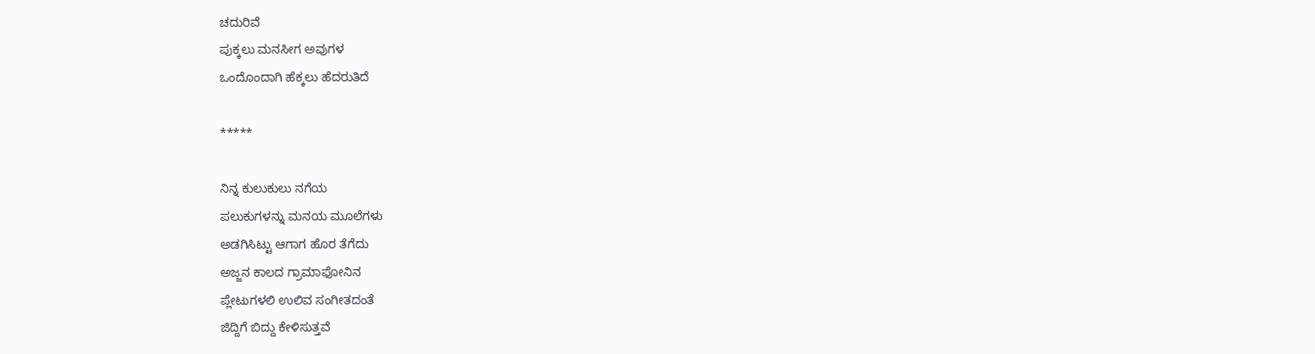ಚದುರಿವೆ
ಪುಕ್ಕಲು ಮನಸೀಗ ಅವುಗಳ
ಒಂದೊಂದಾಗಿ ಹೆಕ್ಕಲು ಹೆದರುತಿದೆ

*****

ನಿನ್ನ ಕುಲುಕುಲು ನಗೆಯ
ಪಲುಕುಗಳನ್ನು ಮನಯ ಮೂಲೆಗಳು
ಅಡಗಿಸಿಟ್ಟು ಆಗಾಗ ಹೊರ ತೆಗೆದು
ಅಜ್ಜನ ಕಾಲದ ಗ್ರಾಮಾಫೋನಿನ
ಪ್ಲೇಟುಗಳಲಿ ಉಲಿವ ಸಂಗೀತದಂತೆ
ಜಿದ್ದಿಗೆ ಬಿದ್ದು ಕೇಳಿಸುತ್ತವೆ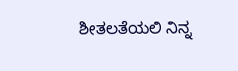ಶೀತಲತೆಯಲಿ ನಿನ್ನ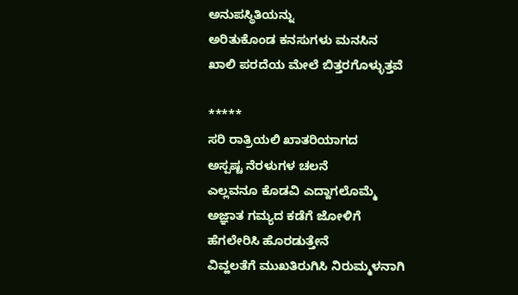ಅನುಪಸ್ಥಿತಿಯನ್ನು
ಅರಿತುಕೊಂಡ ಕನಸುಗಳು ಮನಸಿನ
ಖಾಲಿ ಪರದೆಯ ಮೇಲೆ ಬಿತ್ತರಗೊಳ್ಳುತ್ತವೆ

*****
ಸರಿ ರಾತ್ರಿಯಲಿ ಖಾತರಿಯಾಗದ
ಅಸ್ಪಷ್ಟ ನೆರಳುಗಳ ಚಲನೆ
ಎಲ್ಲವನೂ ಕೊಡವಿ ಎದ್ದಾಗಲೊಮ್ಮೆ
ಅಜ್ಞಾತ ಗಮ್ಯದ ಕಡೆಗೆ ಜೋಳಿಗೆ
ಹೆಗಲೇರಿಸಿ ಹೊರಡುತ್ತೇನೆ
ವಿವ್ಹಲತೆಗೆ ಮುಖತಿರುಗಿಸಿ ನಿರುಮ್ಮಳನಾಗಿ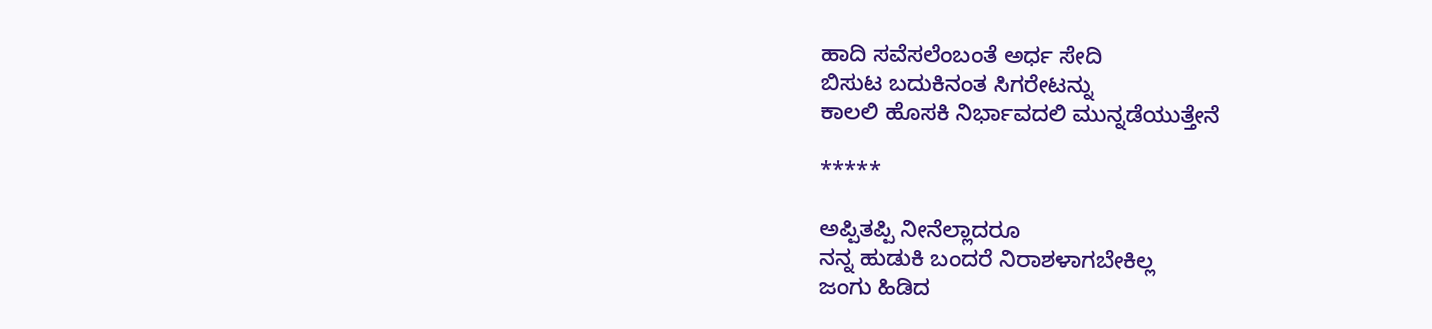ಹಾದಿ ಸವೆಸಲೆಂಬಂತೆ ಅರ್ಧ ಸೇದಿ
ಬಿಸುಟ ಬದುಕಿನಂತ ಸಿಗರೇಟನ್ನು
ಕಾಲಲಿ ಹೊಸಕಿ ನಿರ್ಭಾವದಲಿ ಮುನ್ನಡೆಯುತ್ತೇನೆ

*****

ಅಪ್ಪಿತಪ್ಪಿ ನೀನೆಲ್ಲಾದರೂ
ನನ್ನ ಹುಡುಕಿ ಬಂದರೆ ನಿರಾಶಳಾಗಬೇಕಿಲ್ಲ
ಜಂಗು ಹಿಡಿದ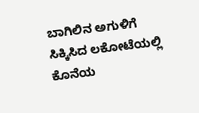ಬಾಗಿಲಿನ ಅಗುಳಿಗೆ
ಸಿಕ್ಕಿಸಿದ ಲಕೋಟೆಯಲ್ಲಿ ಕೊನೆಯ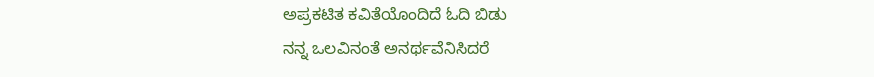ಅಪ್ರಕಟಿತ ಕವಿತೆಯೊಂದಿದೆ ಓದಿ ಬಿಡು
ನನ್ನ ಒಲವಿನಂತೆ ಅನರ್ಥವೆನಿಸಿದರೆ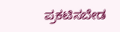ಪ್ರಕಟಿಸಬೇಡ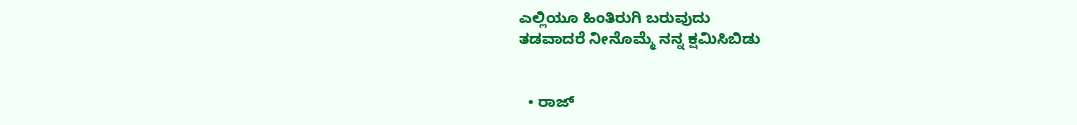ಎಲ್ಲಿಯೂ ಹಿಂತಿರುಗಿ ಬರುವುದು
ತಡವಾದರೆ ನೀನೊಮ್ಮೆ ನನ್ನ ಕ್ಷಮಿಸಿಬಿಡು


  • ರಾಜ್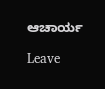ಆಚಾರ್ಯ

Leave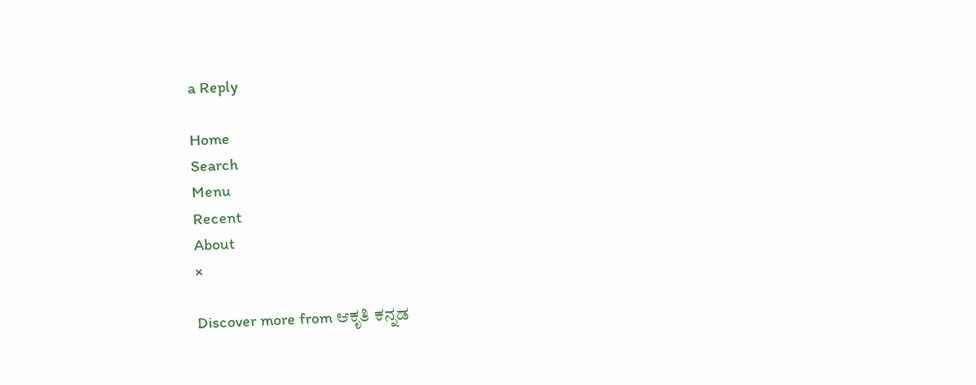a Reply

Home
Search
Menu
Recent
About
×

Discover more from ಆಕೃತಿ ಕನ್ನಡ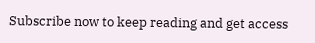Subscribe now to keep reading and get access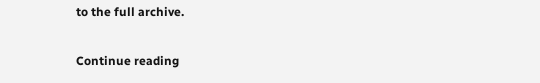to the full archive.

Continue reading